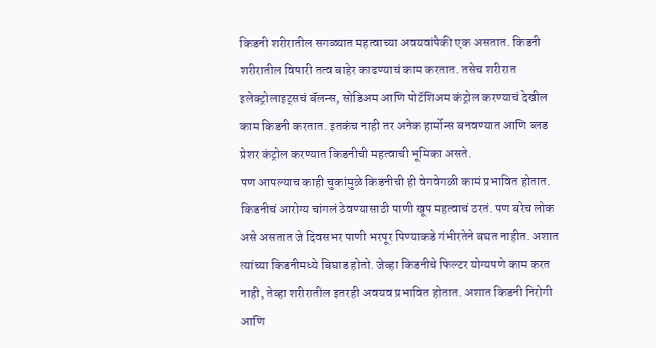किडनी शरीरातील सगळ्यात महत्वाच्या अवयवांपैकी एक असतात. किडनी शरीरातील विषारी तत्व बाहेर काढण्याचं काम करतात. तसेच शरीरात इलेक्ट्रोलाइट्सचं बॅलन्स, सोडिअम आणि पोटॅशिअम कंट्रोल करण्याचं देखील काम किडनी करतात. इतकंच नाही तर अनेक हार्मोन्स बनवण्यात आणि ब्लड प्रेशर कंट्रोल करण्यात किडनीची महत्वाची भूमिका असते.
पण आपल्याच काही चुकांमुळे किडनीची ही वेगवेगळी कामं प्रभावित होतात. किडनीचं आरोग्य चांगलं ठेवण्यासाठी पाणी खूप महत्वाचं ठरतं. पण बरेच लोक असे असतात जे दिवसभर पाणी भरपूर पिण्याकडे गंभीरतेने बघत नाहीत. अशात त्यांच्या किडनीमध्ये बिघाड होतो. जेव्हा किडनीचे फिल्टर योग्यपणे काम करत नाही, तेव्हा शरीरातील इतरही अवयव प्रभावित होतात. अशात किडनी निरोगी आणि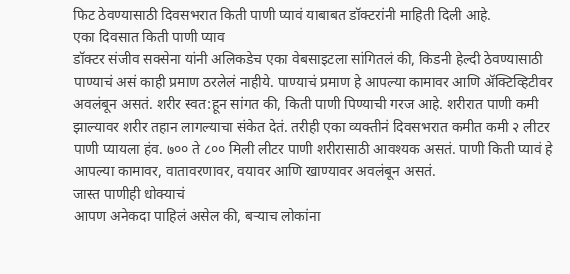फिट ठेवण्यासाठी दिवसभरात किती पाणी प्यावं याबाबत डॉक्टरांनी माहिती दिली आहे.
एका दिवसात किती पाणी प्याव
डॉक्टर संजीव सक्सेना यांनी अलिकडेच एका वेबसाइटला सांगितलं की, किडनी हेल्दी ठेवण्यासाठी पाण्याचं असं काही प्रमाण ठरलेलं नाहीये. पाण्याचं प्रमाण हे आपल्या कामावर आणि ॲक्टिव्हिटीवर अवलंबून असतं. शरीर स्वत:हून सांगत की, किती पाणी पिण्याची गरज आहे. शरीरात पाणी कमी झाल्यावर शरीर तहान लागल्याचा संकेत देतं. तरीही एका व्यक्तीनं दिवसभरात कमीत कमी २ लीटर पाणी प्यायला हंव. ७०० ते ८०० मिली लीटर पाणी शरीरासाठी आवश्यक असतं. पाणी किती प्यावं हे आपल्या कामावर, वातावरणावर, वयावर आणि खाण्यावर अवलंबून असतं.
जास्त पाणीही धोक्याचं
आपण अनेकदा पाहिलं असेल की, बऱ्याच लोकांना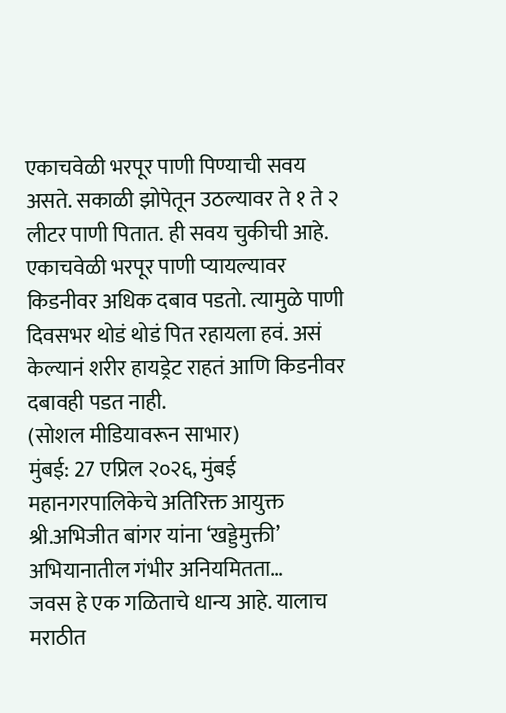एकाचवेळी भरपूर पाणी पिण्याची सवय असते. सकाळी झोपेतून उठल्यावर ते १ ते २ लीटर पाणी पितात. ही सवय चुकीची आहे. एकाचवेळी भरपूर पाणी प्यायल्यावर किडनीवर अधिक दबाव पडतो. त्यामुळे पाणी दिवसभर थोडं थोडं पित रहायला हवं. असं केल्यानं शरीर हायड्रेट राहतं आणि किडनीवर दबावही पडत नाही.
(सोशल मीडियावरून साभार)
मुंबई: 27 एप्रिल २०२६, मुंबई महानगरपालिकेचे अतिरिक्त आयुक्त श्री.अभिजीत बांगर यांना ‘खड्डेमुक्ती’ अभियानातील गंभीर अनियमितता…
जवस हे एक गळिताचे धान्य आहे. यालाच मराठीत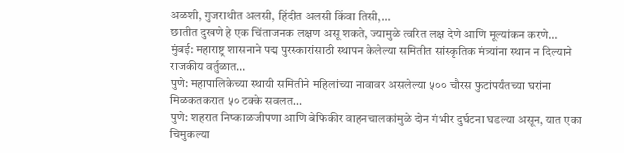अळशी, गुजराथीत अलसी, हिंदीत अलसी किंवा तिसी,…
छातीत दुखणे हे एक चिंताजनक लक्षण असू शकते, ज्यामुळे त्वरित लक्ष देणे आणि मूल्यांकन करणे…
मुंबई: महाराष्ट्र शासनाने पद्म पुरस्कारांसाठी स्थापन केलेल्या समितीत सांस्कृतिक मंत्र्यांना स्थान न दिल्याने राजकीय वर्तुळात…
पुणे: महापालिकेच्या स्थायी समितीने महिलांच्या नावावर असलेल्या ५०० चौरस फुटांपर्यंतच्या घरांना मिळकतकरात ५० टक्के सवलत…
पुणे: शहरात निष्काळजीपणा आणि बेफिकीर वाहनचालकांमुळे दोन गंभीर दुर्घटना घडल्या असून, यात एका चिमुकल्या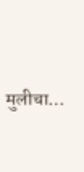मुलीचा…